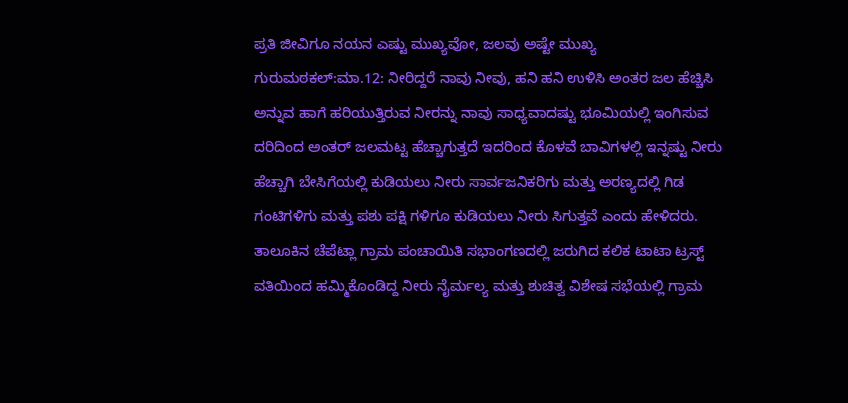ಪ್ರತಿ ಜೀವಿಗೂ ನಯನ ಎಷ್ಟು ಮುಖ್ಯವೋ, ಜಲವು ಅಷ್ಟೇ ಮುಖ್ಯ
ಗುರುಮಠಕಲ್:ಮಾ.12: ನೀರಿದ್ದರೆ ನಾವು ನೀವು, ಹನಿ ಹನಿ ಉಳಿಸಿ ಅಂತರ ಜಲ ಹೆಚ್ಚಿಸಿ ಅನ್ನುವ ಹಾಗೆ ಹರಿಯುತ್ತಿರುವ ನೀರನ್ನು ನಾವು ಸಾಧ್ಯವಾದಷ್ಟು ಭೂಮಿಯಲ್ಲಿ ಇಂಗಿಸುವ ದರಿದಿಂದ ಅಂತರ್ ಜಲಮಟ್ಟ ಹೆಚ್ಚಾಗುತ್ತದೆ ಇದರಿಂದ ಕೊಳವೆ ಬಾವಿಗಳಲ್ಲಿ ಇನ್ನಷ್ಟು ನೀರು ಹೆಚ್ಚಾಗಿ ಬೇಸಿಗೆಯಲ್ಲಿ ಕುಡಿಯಲು ನೀರು ಸಾರ್ವಜನಿಕರಿಗು ಮತ್ತು ಅರಣ್ಯದಲ್ಲಿ ಗಿಡ ಗಂಟಿಗಳಿಗು ಮತ್ತು ಪಶು ಪಕ್ಷಿ ಗಳಿಗೂ ಕುಡಿಯಲು ನೀರು ಸಿಗುತ್ತವೆ ಎಂದು ಹೇಳಿದರು. ತಾಲೂಕಿನ ಚೆಪೆಟ್ಲಾ ಗ್ರಾಮ ಪಂಚಾಯಿತಿ ಸಭಾಂಗಣದಲ್ಲಿ ಜರುಗಿದ ಕಲಿಕ ಟಾಟಾ ಟ್ರಸ್ಟ್ ವತಿಯಿಂದ ಹಮ್ಮಿಕೊಂಡಿದ್ದ ನೀರು ನೈರ್ಮಲ್ಯ ಮತ್ತು ಶುಚಿತ್ವ ವಿಶೇಷ ಸಭೆಯಲ್ಲಿ ಗ್ರಾಮ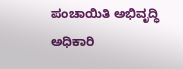ಪಂಚಾಯಿತಿ ಅಭಿವೃದ್ಧಿ ಅಧಿಕಾರಿ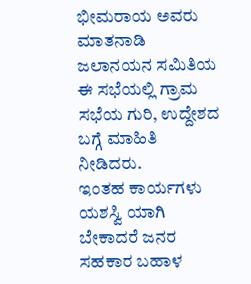ಭೀಮರಾಯ ಅವರು ಮಾತನಾಡಿ ಜಲಾನಯನ ಸಮಿತಿಯ ಈ ಸಭೆಯಲ್ಲಿ ಗ್ರಾಮ ಸಭೆಯ ಗುರಿ, ಉದ್ದೇಶದ ಬಗ್ಗೆ ಮಾಹಿತಿ ನೀಡಿದರು.
ಇಂತಹ ಕಾರ್ಯಗಳು ಯಶಸ್ವಿ ಯಾಗಿ ಬೇಕಾದರೆ ಜನರ ಸಹಕಾರ ಬಹಾಳ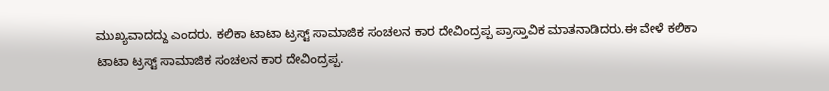ಮುಖ್ಯವಾದದ್ದು ಎಂದರು. ಕಲಿಕಾ ಟಾಟಾ ಟ್ರಸ್ಟ್ ಸಾಮಾಜಿಕ ಸಂಚಲನ ಕಾರ ದೇವಿಂದ್ರಪ್ಪ ಪ್ರಾಸ್ತಾವಿಕ ಮಾತನಾಡಿದರು.ಈ ವೇಳೆ ಕಲಿಕಾ ಟಾಟಾ ಟ್ರಸ್ಟ್ ಸಾಮಾಜಿಕ ಸಂಚಲನ ಕಾರ ದೇವಿಂದ್ರಪ್ಪ.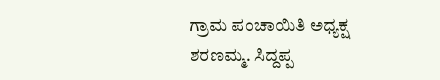ಗ್ರಾಮ ಪಂಚಾಯಿತಿ ಅಧ್ಯಕ್ಷ ಶರಣಮ್ಮ. ಸಿದ್ದಪ್ಪ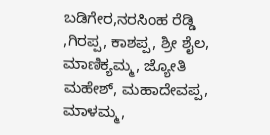ಬಡಿಗೇರ,ನರಸಿಂಹ ರೆಡ್ಡಿ ,ಗಿರಪ್ಪ, ಕಾಶಪ್ಪ, ಶ್ರೀ ಶೈಲ, ಮಾಣಿಕ್ಯಮ್ಮ, ಜ್ಯೋತಿ ಮಹೇಶ್, ಮಹಾದೇವಪ್ಪ, ಮಾಳಮ್ಮ,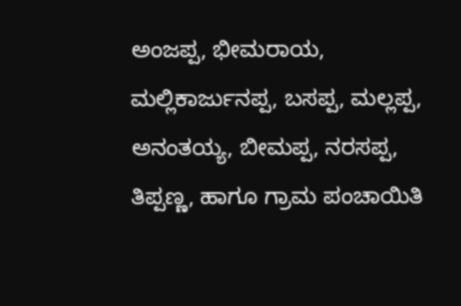ಅಂಜಪ್ಪ, ಭೀಮರಾಯ, ಮಲ್ಲಿಕಾರ್ಜುನಪ್ಪ, ಬಸಪ್ಪ, ಮಲ್ಲಪ್ಪ, ಅನಂತಯ್ಯ, ಬೀಮಪ್ಪ, ನರಸಪ್ಪ, ತಿಪ್ಪಣ್ಣ, ಹಾಗೂ ಗ್ರಾಮ ಪಂಚಾಯಿತಿ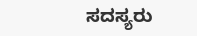ಸದಸ್ಯರು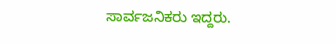ಸಾರ್ವಜನಿಕರು ಇದ್ದರು.